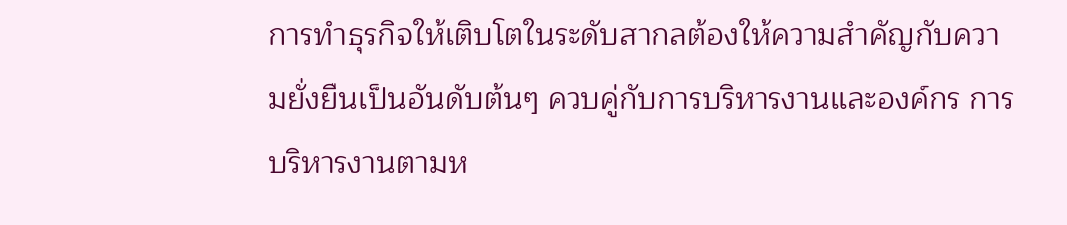การทำธุรกิจให้เติบโตในระดับสากลต้องให้ความสำคัญกับความยั่งยืนเป็นอันดับต้นๆ ควบคู่กับการบริหารงานและองค์กร การบริหารงานตามห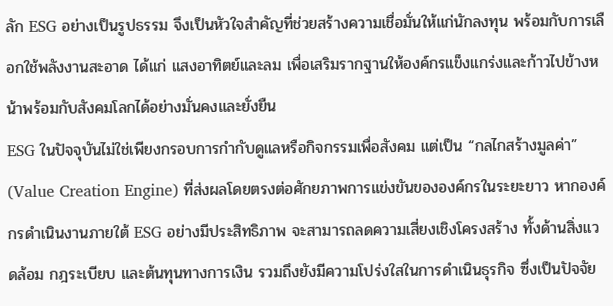ลัก ESG อย่างเป็นรูปธรรม จึงเป็นหัวใจสำคัญที่ช่วยสร้างความเชื่อมั่นให้แก่นักลงทุน พร้อมกับการเลือกใช้พลังงานสะอาด ได้แก่ แสงอาทิตย์และลม เพื่อเสริมรากฐานให้องค์กรแข็งแกร่งและก้าวไปข้างหน้าพร้อมกับสังคมโลกได้อย่างมั่นคงและยั่งยืน
ESG ในปัจจุบันไม่ใช่เพียงกรอบการกำกับดูแลหรือกิจกรรมเพื่อสังคม แต่เป็น “กลไกสร้างมูลค่า” (Value Creation Engine) ที่ส่งผลโดยตรงต่อศักยภาพการแข่งขันขององค์กรในระยะยาว หากองค์กรดำเนินงานภายใต้ ESG อย่างมีประสิทธิภาพ จะสามารถลดความเสี่ยงเชิงโครงสร้าง ทั้งด้านสิ่งแวดล้อม กฎระเบียบ และต้นทุนทางการเงิน รวมถึงยังมีความโปร่งใสในการดำเนินธุรกิจ ซึ่งเป็นปัจจัย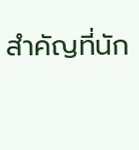สำคัญที่นัก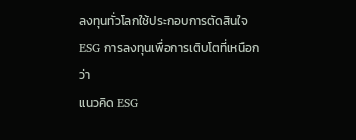ลงทุนทั่วโลกใช้ประกอบการตัดสินใจ
ESG การลงทุนเพื่อการเติบโตที่เหนือกว่า
แนวคิด ESG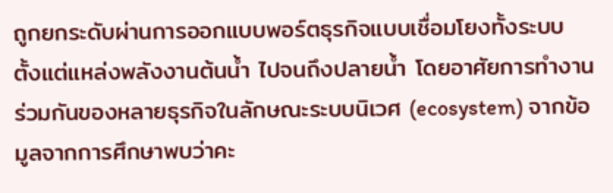ถูกยกระดับผ่านการออกแบบพอร์ตธุรกิจแบบเชื่อมโยงทั้งระบบ ตั้งแต่แหล่งพลังงานต้นน้ำ ไปจนถึงปลายน้ำ โดยอาศัยการทำงานร่วมกันของหลายธุรกิจในลักษณะระบบนิเวศ (ecosystem) จากข้อมูลจากการศึกษาพบว่าคะ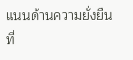แนนด้านความยั่งยืนที่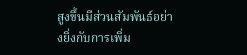สูงขึ้นมีส่วนสัมพันธ์อย่างยิ่งกับการเพิ่ม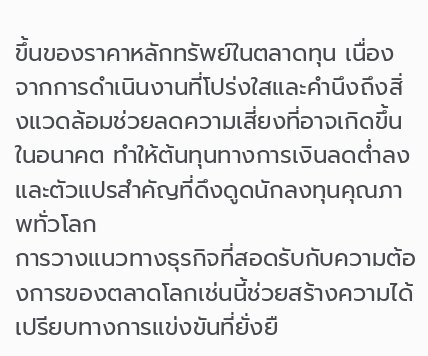ขึ้นของราคาหลักทรัพย์ในตลาดทุน เนื่องจากการดำเนินงานที่โปร่งใสและคำนึงถึงสิ่งแวดล้อมช่วยลดความเสี่ยงที่อาจเกิดขึ้นในอนาคต ทำให้ต้นทุนทางการเงินลดต่ำลงและตัวแปรสำคัญที่ดึงดูดนักลงทุนคุณภาพทั่วโลก
การวางแนวทางธุรกิจที่สอดรับกับความต้องการของตลาดโลกเช่นนี้ช่วยสร้างความได้เปรียบทางการแข่งขันที่ยั่งยื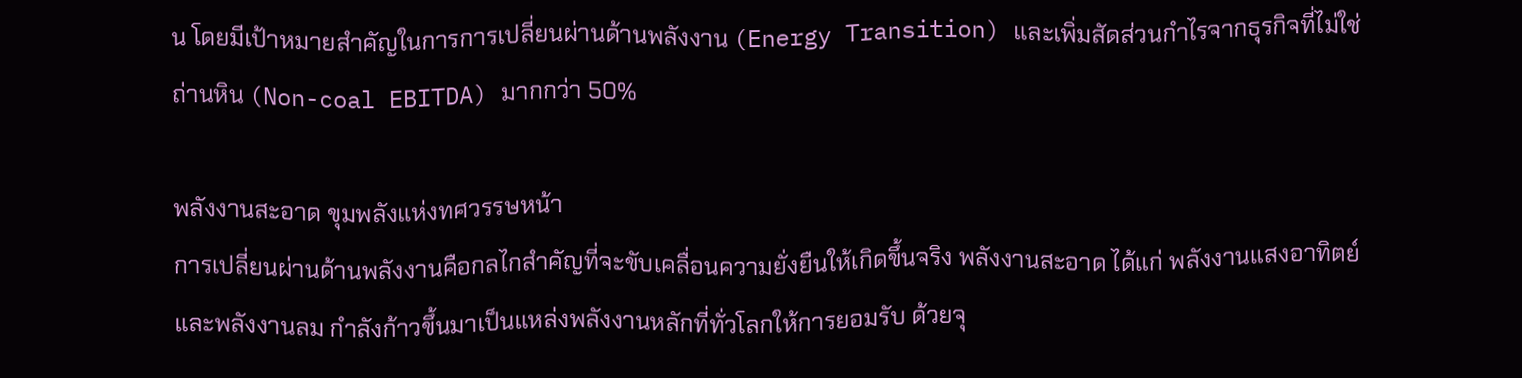น โดยมีเป้าหมายสำคัญในการการเปลี่ยนผ่านด้านพลังงาน (Energy Transition) และเพิ่มสัดส่วนกำไรจากธุรกิจที่ไม่ใช่ถ่านหิน (Non-coal EBITDA) มากกว่า 50%

พลังงานสะอาด ขุมพลังแห่งทศวรรษหน้า
การเปลี่ยนผ่านด้านพลังงานคือกลไกสำคัญที่จะขับเคลื่อนความยั่งยืนให้เกิดขึ้นจริง พลังงานสะอาด ได้แก่ พลังงานแสงอาทิตย์และพลังงานลม กำลังก้าวขึ้นมาเป็นแหล่งพลังงานหลักที่ทั่วโลกให้การยอมรับ ด้วยจุ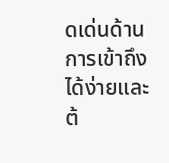ดเด่นด้านการเข้าถึงได้ง่ายและต้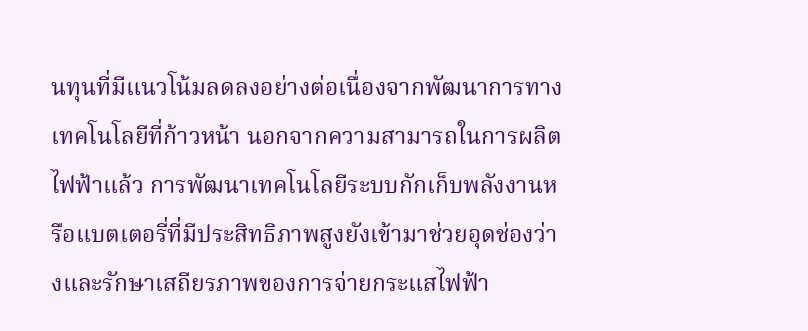นทุนที่มีแนวโน้มลดลงอย่างต่อเนื่องจากพัฒนาการทางเทคโนโลยีที่ก้าวหน้า นอกจากความสามารถในการผลิตไฟฟ้าแล้ว การพัฒนาเทคโนโลยีระบบกักเก็บพลังงานหรือแบตเตอรี่ที่มีประสิทธิภาพสูงยังเข้ามาช่วยอุดช่องว่างและรักษาเสถียรภาพของการจ่ายกระแสไฟฟ้า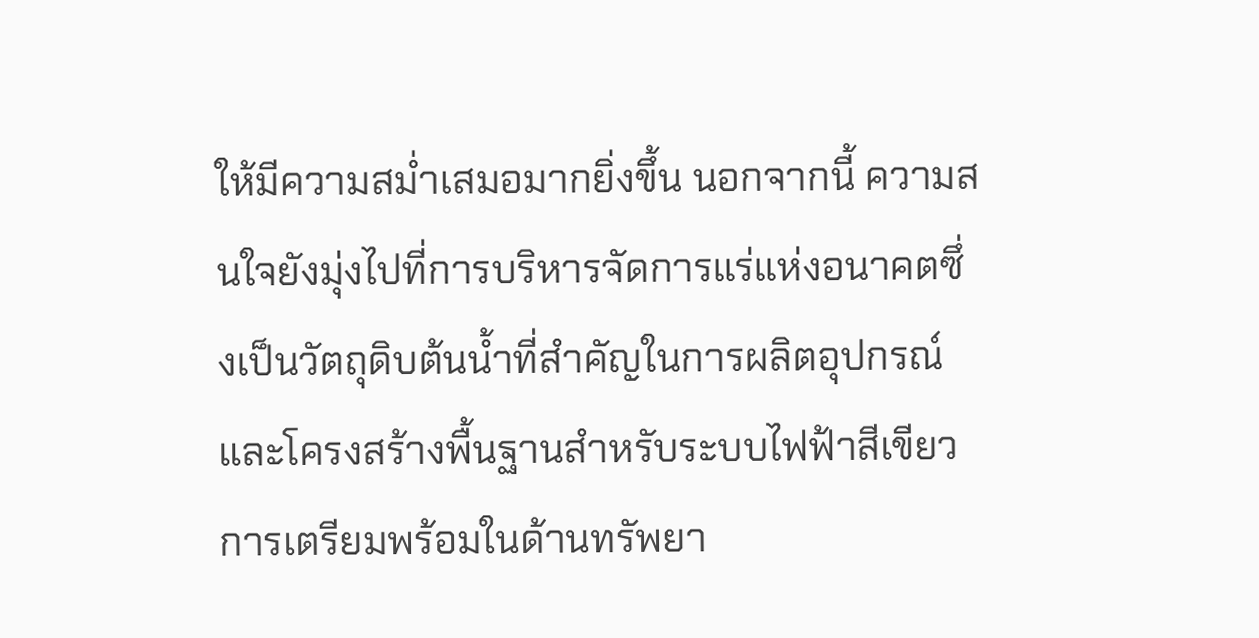ให้มีความสม่ำเสมอมากยิ่งขึ้น นอกจากนี้ ความสนใจยังมุ่งไปที่การบริหารจัดการแร่แห่งอนาคตซึ่งเป็นวัตถุดิบต้นน้ำที่สำคัญในการผลิตอุปกรณ์และโครงสร้างพื้นฐานสำหรับระบบไฟฟ้าสีเขียว
การเตรียมพร้อมในด้านทรัพยา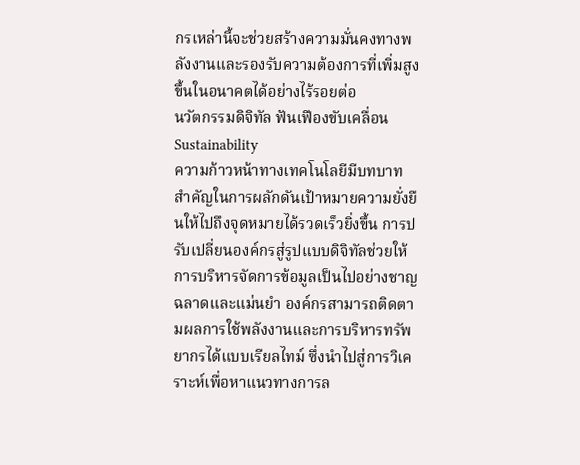กรเหล่านี้จะช่วยสร้างความมั่นคงทางพลังงานและรองรับความต้องการที่เพิ่มสูงขึ้นในอนาคตได้อย่างไร้รอยต่อ
นวัตกรรมดิจิทัล ฟันเฟืองขับเคลื่อน Sustainability
ความก้าวหน้าทางเทคโนโลยีมีบทบาทสำคัญในการผลักดันเป้าหมายความยั่งยืนให้ไปถึงจุดหมายได้รวดเร็วยิ่งขึ้น การปรับเปลี่ยนองค์กรสู่รูปแบบดิจิทัลช่วยให้การบริหารจัดการข้อมูลเป็นไปอย่างชาญฉลาดและแม่นยำ องค์กรสามารถติดตามผลการใช้พลังงานและการบริหารทรัพยากรได้แบบเรียลไทม์ ซึ่งนำไปสู่การวิเคราะห์เพื่อหาแนวทางการล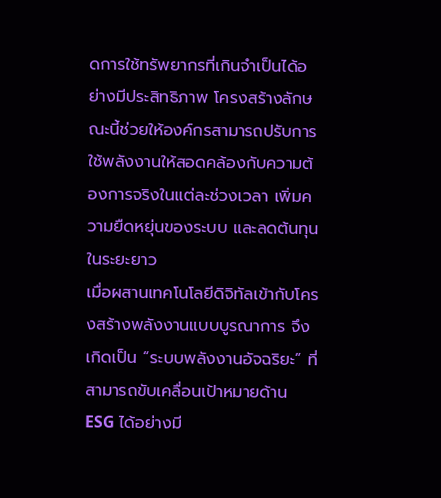ดการใช้ทรัพยากรที่เกินจำเป็นได้อย่างมีประสิทธิภาพ โครงสร้างลักษณะนี้ช่วยให้องค์กรสามารถปรับการใช้พลังงานให้สอดคล้องกับความต้องการจริงในแต่ละช่วงเวลา เพิ่มความยืดหยุ่นของระบบ และลดต้นทุนในระยะยาว
เมื่อผสานเทคโนโลยีดิจิทัลเข้ากับโครงสร้างพลังงานแบบบูรณาการ จึงเกิดเป็น “ระบบพลังงานอัจฉริยะ” ที่สามารถขับเคลื่อนเป้าหมายด้าน ESG ได้อย่างมี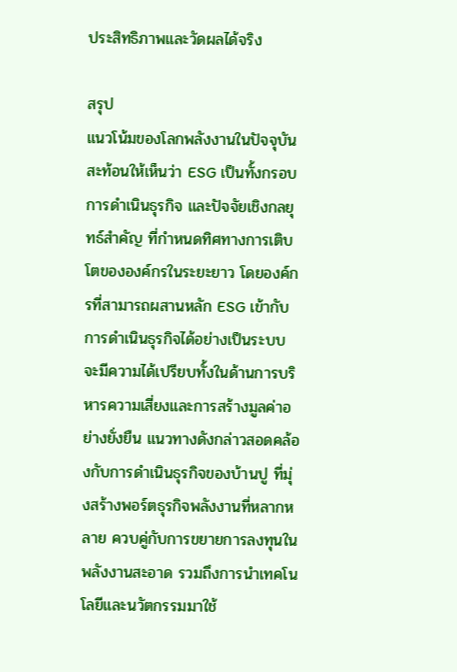ประสิทธิภาพและวัดผลได้จริง

สรุป
แนวโน้มของโลกพลังงานในปัจจุบันสะท้อนให้เห็นว่า ESG เป็นทั้งกรอบการดำเนินธุรกิจ และปัจจัยเชิงกลยุทธ์สำคัญ ที่กำหนดทิศทางการเติบโตขององค์กรในระยะยาว โดยองค์กรที่สามารถผสานหลัก ESG เข้ากับการดำเนินธุรกิจได้อย่างเป็นระบบ จะมีความได้เปรียบทั้งในด้านการบริหารความเสี่ยงและการสร้างมูลค่าอย่างยั่งยืน แนวทางดังกล่าวสอดคล้องกับการดำเนินธุรกิจของบ้านปู ที่มุ่งสร้างพอร์ตธุรกิจพลังงานที่หลากหลาย ควบคู่กับการขยายการลงทุนใน พลังงานสะอาด รวมถึงการนำเทคโนโลยีและนวัตกรรมมาใช้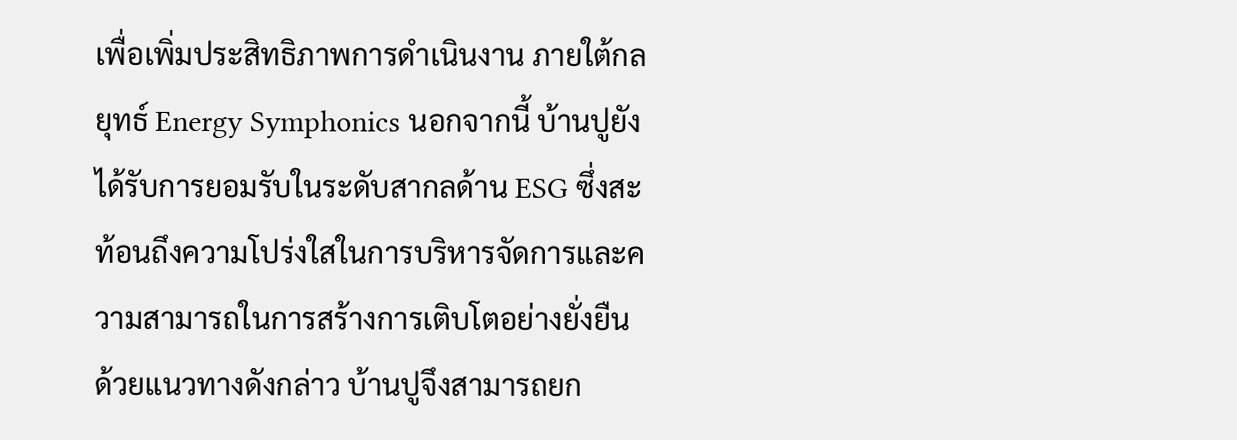เพื่อเพิ่มประสิทธิภาพการดำเนินงาน ภายใต้กลยุทธ์ Energy Symphonics นอกจากนี้ บ้านปูยังได้รับการยอมรับในระดับสากลด้าน ESG ซึ่งสะท้อนถึงความโปร่งใสในการบริหารจัดการและความสามารถในการสร้างการเติบโตอย่างยั่งยืน ด้วยแนวทางดังกล่าว บ้านปูจึงสามารถยก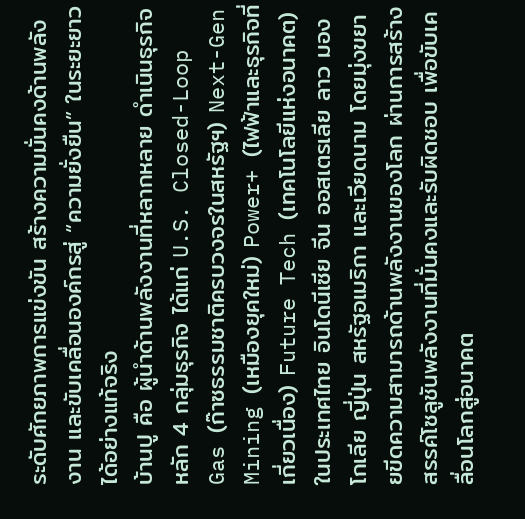ระดับศักยภาพการแข่งขัน สร้างความมั่นคงด้านพลังงาน และขับเคลื่อนองค์กรสู่ “ความยั่งยืน” ในระยะยาวได้อย่างแท้จริง
บ้านปู คือ ผู้นำด้านพลังงานที่หลากหลาย ดำเนินธุรกิจหลัก 4 กลุ่มธุรกิจ ได้แก่ U.S. Closed-Loop Gas (ก๊าซธรรมชาติครบวงจรในสหรัฐฯ) Next-Gen Mining (เหมืองยุคใหม่) Power+ (ไฟฟ้าและธุรกิจที่เกี่ยวเนื่อง) Future Tech (เทคโนโลยีแห่งอนาคต) ในประเทศไทย อินโดนีเซีย จีน ออสเตรเลีย ลาว มองโกเลีย ญี่ปุ่น สหรัฐอเมริกา และเวียดนาม โดยมุ่งขยายขีดความสามารถด้านพลังงานของโลก ผ่านการสร้างสรรค์โซลูชันพลังงานที่มั่นคงและรับผิดชอบ เพื่อขับเคลื่อนโลกสู่อนาคต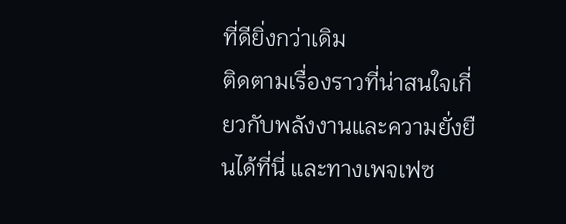ที่ดียิ่งกว่าเดิม
ติดตามเรื่องราวที่น่าสนใจเกี่ยวกับพลังงานและความยั่งยืนได้ที่นี่ และทางเพจเฟซ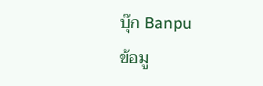บุ๊ก Banpu
ข้อมู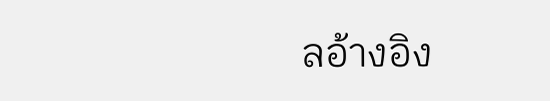ลอ้างอิง